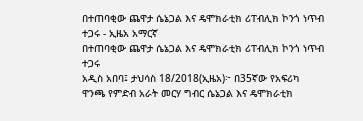በተጠባቂው ጨዋታ ሴኔጋል እና ዴሞክራቲክ ሪፐብሊክ ኮንጎ ነጥብ ተጋሩ - ኢዜአ አማርኛ
በተጠባቂው ጨዋታ ሴኔጋል እና ዴሞክራቲክ ሪፐብሊክ ኮንጎ ነጥብ ተጋሩ
አዲስ አበባ፤ ታህሳስ 18/2018(ኢዜአ)፦ በ35ኛው የአፍሪካ ዋንጫ የምድብ አራት መርሃ ግብር ሴኔጋል እና ዴሞክራቲክ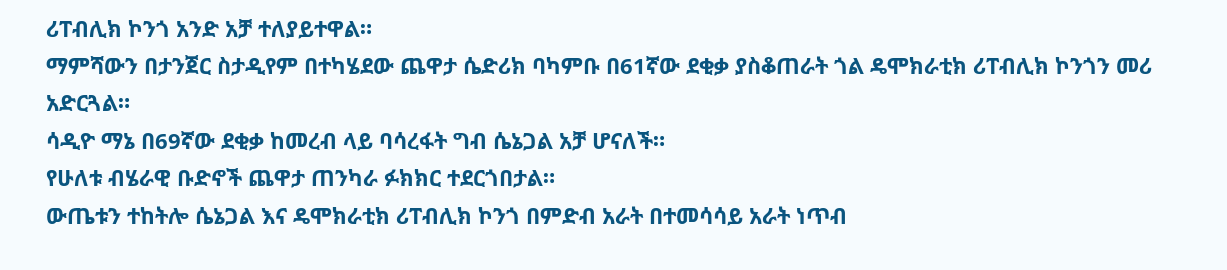ሪፐብሊክ ኮንጎ አንድ አቻ ተለያይተዋል።
ማምሻውን በታንጀር ስታዲየም በተካሄደው ጨዋታ ሴድሪክ ባካምቡ በ61ኛው ደቂቃ ያስቆጠራት ጎል ዴሞክራቲክ ሪፐብሊክ ኮንጎን መሪ አድርጓል።
ሳዲዮ ማኔ በ69ኛው ደቂቃ ከመረብ ላይ ባሳረፋት ግብ ሴኔጋል አቻ ሆናለች።
የሁለቱ ብሄራዊ ቡድኖች ጨዋታ ጠንካራ ፉክክር ተደርጎበታል።
ውጤቱን ተከትሎ ሴኔጋል እና ዴሞክራቲክ ሪፐብሊክ ኮንጎ በምድብ አራት በተመሳሳይ አራት ነጥብ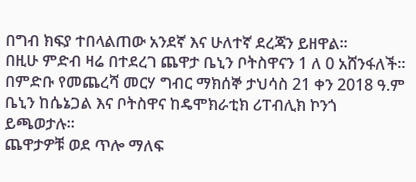በግብ ክፍያ ተበላልጠው አንደኛ እና ሁለተኛ ደረጃን ይዘዋል።
በዚሁ ምድብ ዛሬ በተደረገ ጨዋታ ቤኒን ቦትስዋናን 1 ለ 0 አሸንፋለች።
በምድቡ የመጨረሻ መርሃ ግብር ማክሰኞ ታህሳስ 21 ቀን 2018 ዓ.ም ቤኒን ከሴኔጋል እና ቦትስዋና ከዴሞክራቲክ ሪፐብሊክ ኮንጎ ይጫወታሉ።
ጨዋታዎቹ ወደ ጥሎ ማለፍ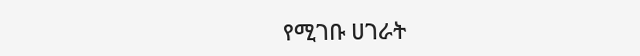የሚገቡ ሀገራት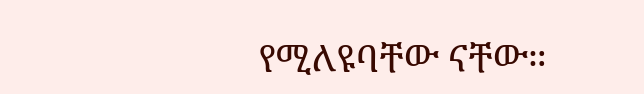የሚለዩባቸው ናቸው።